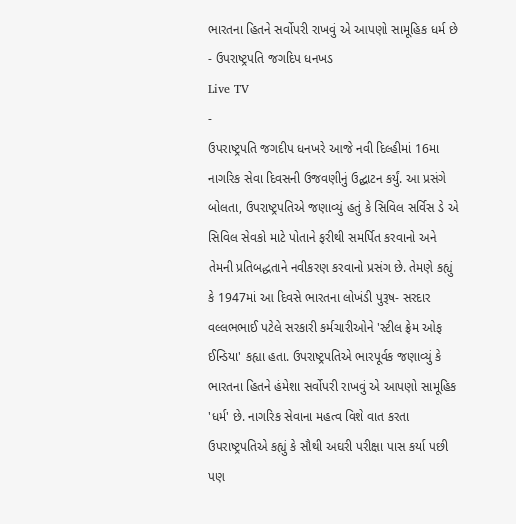ભારતના હિતને સર્વોપરી રાખવું એ આપણો સામૂહિક ધર્મ છે - ઉપરાષ્ટ્રપતિ જગદિપ ધનખડ
Live TV
-
ઉપરાષ્ટ્રપતિ જગદીપ ધનખરે આજે નવી દિલ્હીમાં 16મા નાગરિક સેવા દિવસની ઉજવણીનું ઉદ્ઘાટન કર્યું. આ પ્રસંગે બોલતા, ઉપરાષ્ટ્રપતિએ જણાવ્યું હતું કે સિવિલ સર્વિસ ડે એ સિવિલ સેવકો માટે પોતાને ફરીથી સમર્પિત કરવાનો અને તેમની પ્રતિબદ્ધતાને નવીકરણ કરવાનો પ્રસંગ છે. તેમણે કહ્યું કે 1947માં આ દિવસે ભારતના લોખંડી પુરૂષ- સરદાર વલ્લભભાઈ પટેલે સરકારી કર્મચારીઓને 'સ્ટીલ ફ્રેમ ઓફ ઈન્ડિયા' કહ્યા હતા. ઉપરાષ્ટ્રપતિએ ભારપૂર્વક જણાવ્યું કે ભારતના હિતને હંમેશા સર્વોપરી રાખવું એ આપણો સામૂહિક 'ધર્મ' છે. નાગરિક સેવાના મહત્વ વિશે વાત કરતા ઉપરાષ્ટ્રપતિએ કહ્યું કે સૌથી અઘરી પરીક્ષા પાસ કર્યા પછી પણ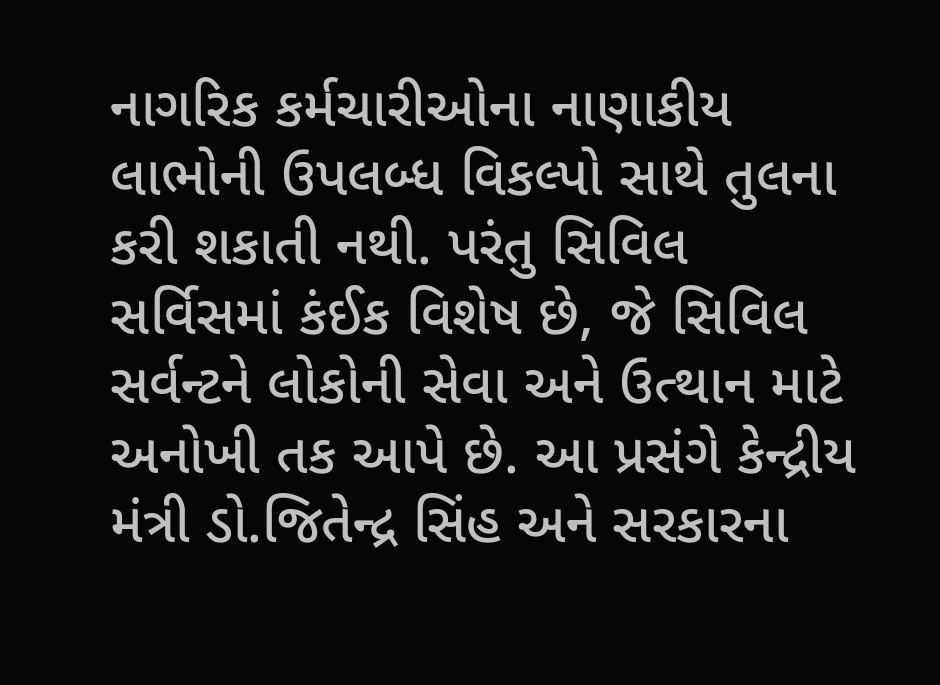નાગરિક કર્મચારીઓના નાણાકીય લાભોની ઉપલબ્ધ વિકલ્પો સાથે તુલના કરી શકાતી નથી. પરંતુ સિવિલ સર્વિસમાં કંઈક વિશેષ છે, જે સિવિલ સર્વન્ટને લોકોની સેવા અને ઉત્થાન માટે અનોખી તક આપે છે. આ પ્રસંગે કેન્દ્રીય મંત્રી ડો.જિતેન્દ્ર સિંહ અને સરકારના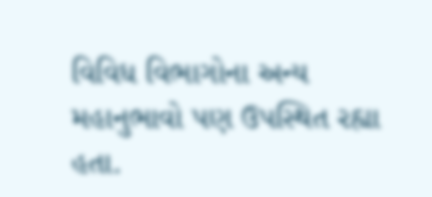વિવિધ વિભાગોના અન્ય મહાનુભાવો પણ ઉપસ્થિત રહ્યા હતા.